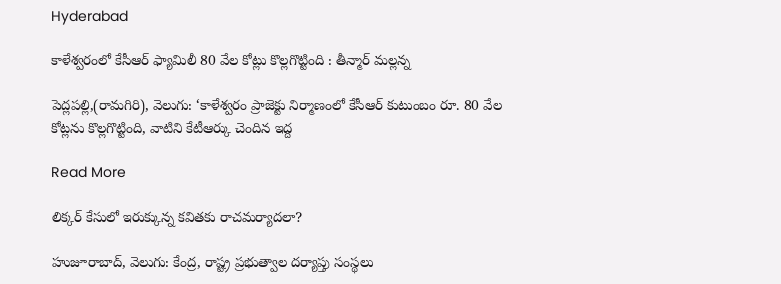Hyderabad

కాళేశ్వరంలో కేసీఆర్ ఫ్యామిలీ 80 వేల కోట్లు కొల్లగొట్టింది : తీన్మార్ మల్లన్న

పెద్లపల్లి,(రామగిరి), వెలుగు: ‘కాళేశ్వరం ప్రాజెక్టు నిర్మాణంలో కేసీఆర్ కుటుంబం రూ. 80 వేల కోట్లను కొల్లగొట్టింది, వాటిని కేటీఆర్కు చెందిన ఇద్ద

Read More

లిక్కర్ కేసులో ఇరుక్కున్న కవితకు రాచమర్యాదలా?

హుజూరాబాద్, వెలుగు: కేంద్ర, రాష్ట్ర ప్రభుత్వాల దర్యాప్తు సంస్థలు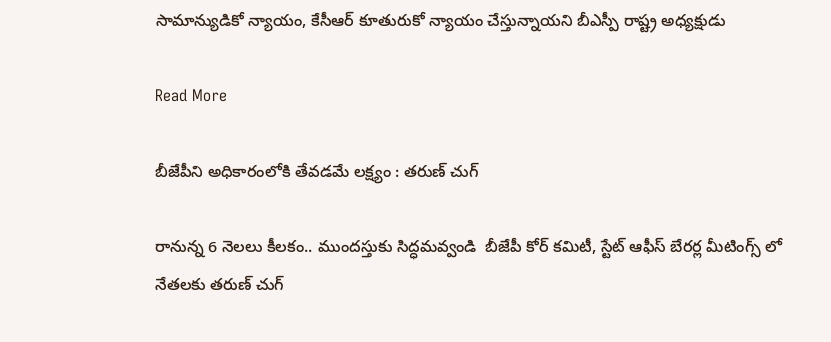సామాన్యుడికో న్యాయం, కేసీఆర్ కూతురుకో న్యాయం చేస్తున్నాయని బీఎస్పీ రాష్ట్ర అధ్యక్షుడు

Read More

బీజేపీని అధికారంలోకి తేవడమే లక్ష్యం : తరుణ్ చుగ్

రానున్న 6 నెలలు కీలకం.. ముందస్తుకు సిద్ధమవ్వండి  బీజేపీ కోర్ కమిటీ, స్టేట్ ఆఫీస్ బేరర్ల మీటింగ్స్ లో నేతలకు తరుణ్ చుగ్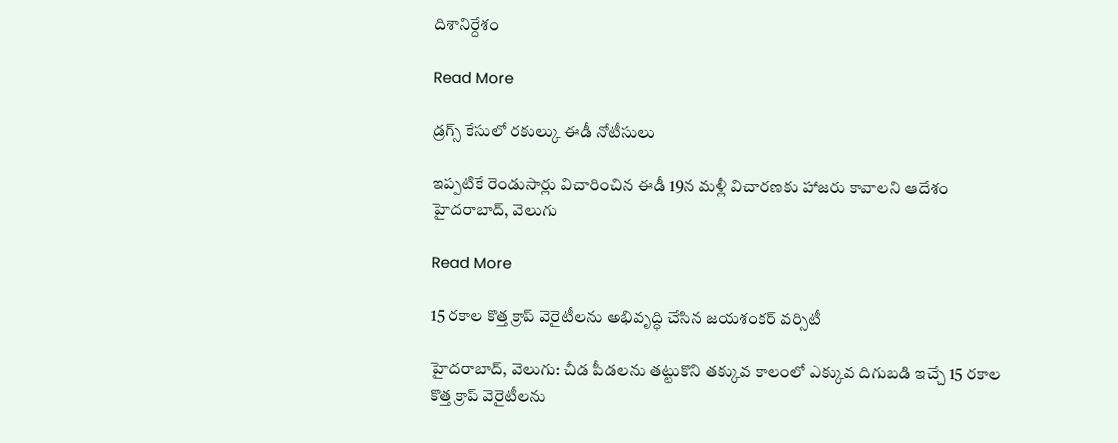దిశానిర్దేశం

Read More

డ్రగ్స్‌‌ కేసులో రకుల్కు ఈడీ నోటీసులు

ఇప్పటికే రెండుసార్లు విచారించిన ఈడీ 19న మళ్లీ విచారణకు హాజరు కావాలని ఆదేశం హైదరాబాద్‌‌‌‌‌‌‌‌, వెలుగు

Read More

15 రకాల కొత్త క్రాప్ వెరైటీలను అభివృద్ధి చేసిన జయశంకర్ వర్సిటీ

హైదరాబాద్‌‌, వెలుగు: చీడ పీడలను తట్టుకొని తక్కువ కాలంలో ఎక్కువ దిగుబడి ఇచ్చే 15 రకాల కొత్త క్రాప్ వెరైటీలను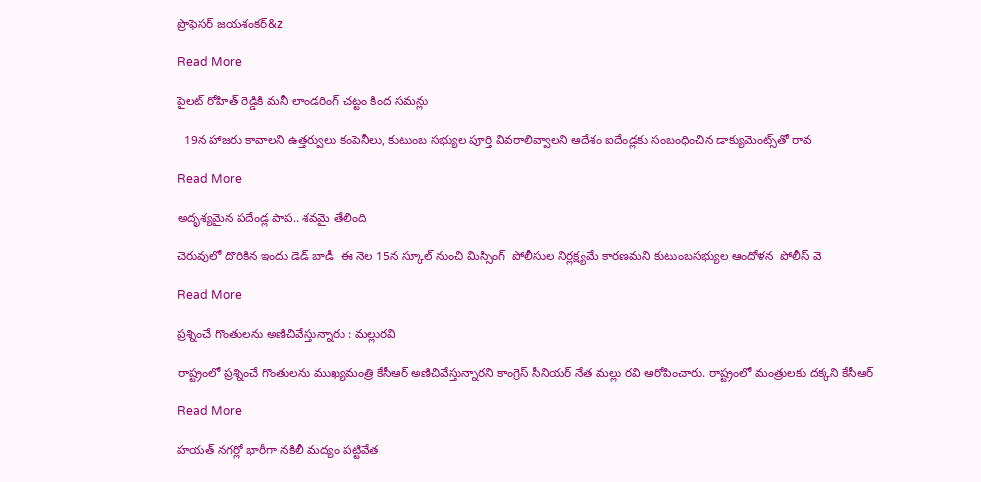ప్రొఫెసర్‌‌ జయశంకర్&z

Read More

పైలట్‌‌ రోహిత్‌‌ రెడ్డికి మనీ లాండరింగ్ చట్టం కింద సమన్లు

  19న హాజరు కావాలని ఉత్తర్వులు కంపెనీలు, కుటుంబ సభ్యుల పూర్తి వివరాలివ్వాలని ఆదేశం ఐదేండ్లకు సంబంధించిన డాక్యుమెంట్స్‌‌తో రావ

Read More

అదృశ్యమైన పదేండ్ల పాప.. శవమై తేలింది

చెరువులో దొరికిన ఇందు డెడ్ బాడీ  ఈ నెల 15న స్కూల్ నుంచి మిస్సింగ్  పోలీసుల నిర్లక్ష్యమే కారణమని కుటుంబసభ్యుల ఆందోళన  పోలీస్ వె

Read More

ప్రశ్నించే గొంతులను అణిచివేస్తున్నారు : మల్లురవి

రాష్ట్రంలో ప్రశ్నించే గొంతులను ముఖ్యమంత్రి కేసీఆర్ అణిచివేస్తున్నారని కాంగ్రెస్ సీనియర్ నేత మల్లు రవి ఆరోపించారు. రాష్ట్రంలో మంత్రులకు దక్కని కేసీఆర్

Read More

హయత్ నగర్లో భారీగా నకిలీ మద్యం పట్టివేత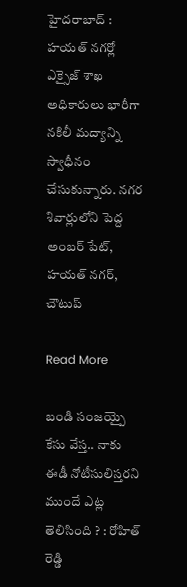హైదరాబాద్ : హయత్ నగర్లో ఎక్సైజ్ శాఖ అధికారులు భారీగా నకిలీ మద్యాన్ని స్వాధీనం చేసుకున్నారు. నగర శివార్లులోని పెద్ద అంబర్ పేట్, హయత్ నగర్, చౌటుప్

Read More

బండి సంజయ్పై కేసు వేస్త.. నాకు ఈడీ నోటీసులిస్తరని ముందే ఎట్ల తెలిసింది ? : రోహిత్ రెడ్డి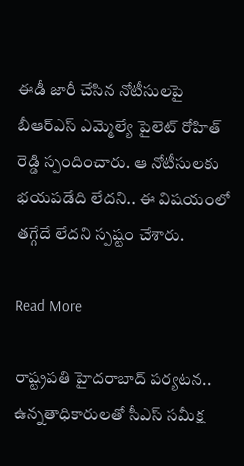ఈడీ జారీ చేసిన నోటీసులపై బీఆర్ఎస్ ఎమ్మెల్యే పైలెట్ రోహిత్ రెడ్డి స్పందించారు. ఆ నోటీసులకు భయపడేది లేదని.. ఈ విషయంలో తగ్గేదే లేదని స్పష్టం చేశారు.

Read More

రాష్ట్రపతి హైదరాబాద్ పర్యటన.. ఉన్నతాధికారులతో సీఎస్ సమీక్ష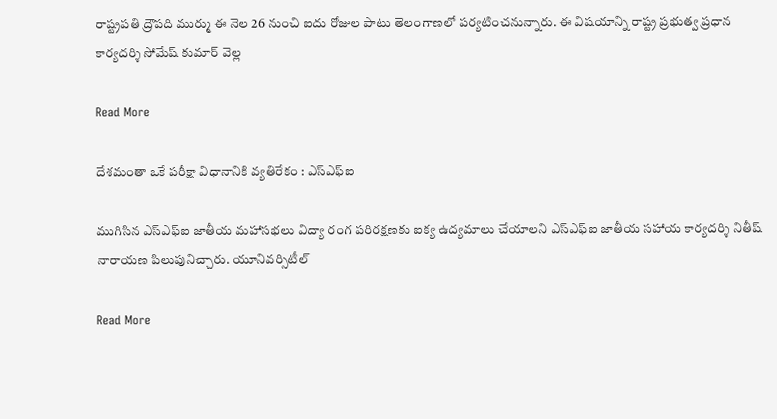రాష్ట్రపతి ద్రౌపది ముర్ము ఈ నెల 26 నుంచి ఐదు రోజుల పాటు తెలంగాణలో పర్యటించనున్నారు. ఈ విషయాన్ని రాష్ట్ర ప్రభుత్వ ప్రధాన కార్యదర్శి సోమేష్ కుమార్ వెల్ల

Read More

దేశమంతా ఒకే పరీక్షా విధానానికి వ్యతిరేకం : ఎస్ఎఫ్ఐ

ముగిసిన ఎస్ఎఫ్ఐ జాతీయ మహాసభలు విద్యా రంగ పరిరక్షణకు ఐక్య ఉద్యమాలు చేయాలని ఎస్ఎఫ్ఐ జాతీయ సహాయ కార్యదర్శి నితీష్ నారాయణ పిలుపునిచ్చారు. యూనివర్సిటీల్

Read More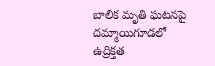బాలిక మృతి ఘటనపై దమ్మాయిగూడలో ఉద్రిక్తత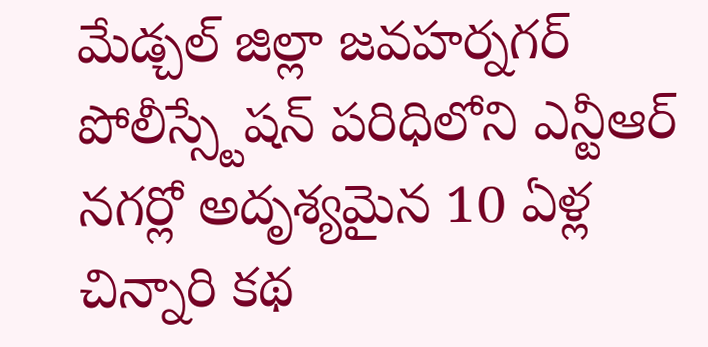మేడ్చల్ జిల్లా జవహర్నగర్ పోలీస్స్టేషన్ పరిధిలోని ఎన్టీఆర్ నగర్లో అదృశ్యమైన 10 ఏళ్ల చిన్నారి కథ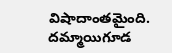విషాదాంతమైంది. దమ్మాయిగూడ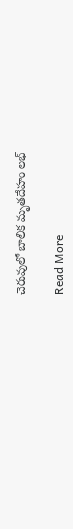చెరువులో బాలిక మృతదేహం లభ్

Read More